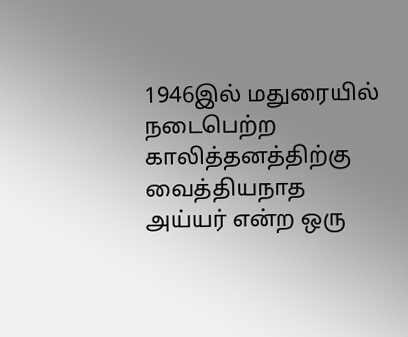1946இல் மதுரையில் நடைபெற்ற காலித்தனத்திற்கு வைத்தியநாத அய்யர் என்ற ஒரு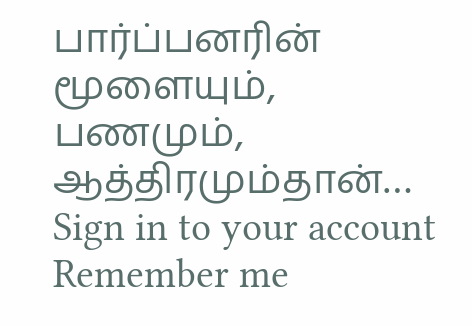பார்ப்பனரின் மூளையும், பணமும், ஆத்திரமும்தான்…
Sign in to your account
Remember me